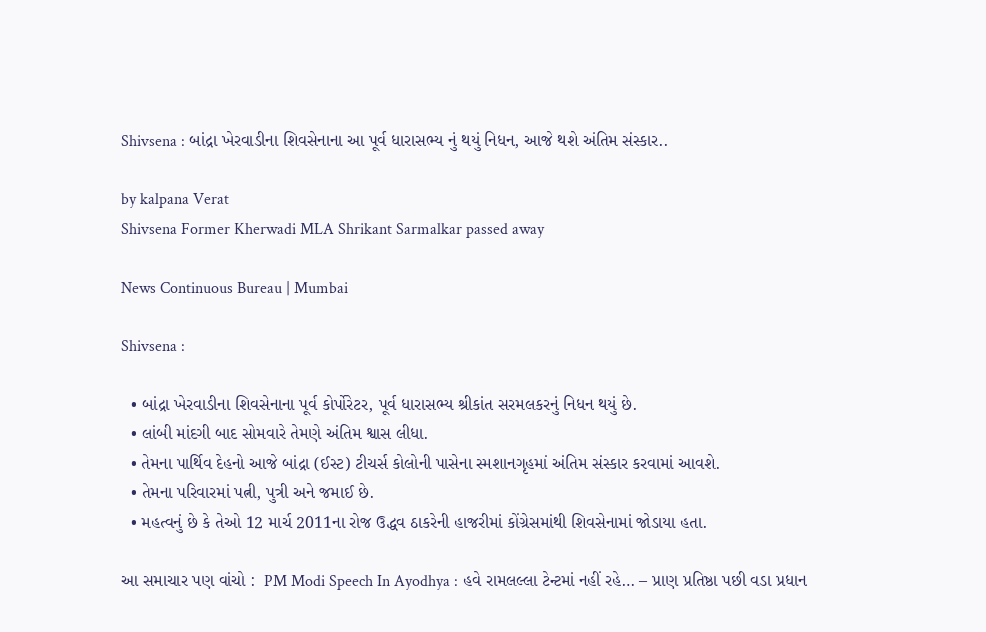Shivsena : બાંદ્રા ખેરવાડીના શિવસેનાના આ પૂર્વ ધારાસભ્ય નું થયું નિધન, આજે થશે અંતિમ સંસ્કાર..

by kalpana Verat
Shivsena Former Kherwadi MLA Shrikant Sarmalkar passed away

News Continuous Bureau | Mumbai

Shivsena :

  • બાંદ્રા ખેરવાડીના શિવસેનાના પૂર્વ કોર્પોરેટર, પૂર્વ ધારાસભ્ય શ્રીકાંત સરમલકરનું નિધન થયું છે.
  • લાંબી માંદગી બાદ સોમવારે તેમણે અંતિમ શ્વાસ લીધા.
  • તેમના પાર્થિવ દેહનો આજે બાંદ્રા (ઈસ્ટ) ટીચર્સ કોલોની પાસેના સ્મશાનગૃહમાં અંતિમ સંસ્કાર કરવામાં આવશે.
  • તેમના પરિવારમાં પત્ની, પુત્રી અને જમાઈ છે.
  • મહત્વનું છે કે તેઓ 12 માર્ચ 2011ના રોજ ઉદ્ધવ ઠાકરેની હાજરીમાં કોંગ્રેસમાંથી શિવસેનામાં જોડાયા હતા.

આ સમાચાર પણ વાંચો :  PM Modi Speech In Ayodhya : હવે રામલલ્લા ટેન્ટમાં નહીં રહે… – પ્રાણ પ્રતિષ્ઠા પછી વડા પ્રધાન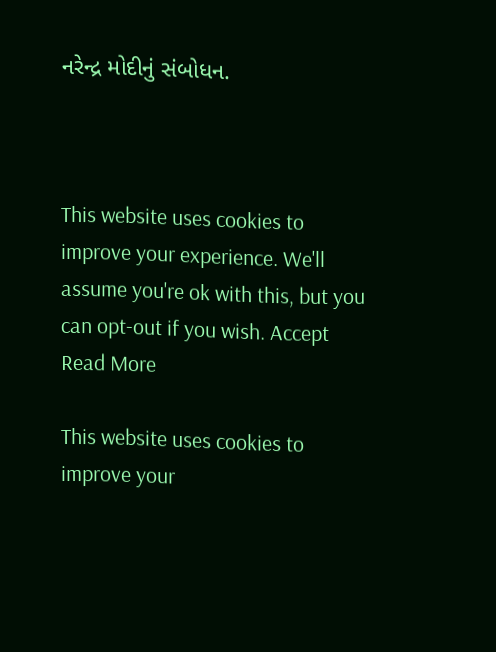નરેન્દ્ર મોદીનું સંબોધન.



This website uses cookies to improve your experience. We'll assume you're ok with this, but you can opt-out if you wish. Accept Read More

This website uses cookies to improve your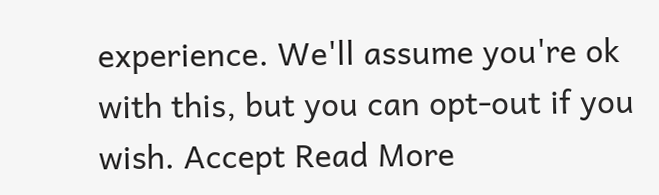experience. We'll assume you're ok with this, but you can opt-out if you wish. Accept Read More